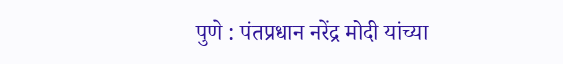पुणे : पंतप्रधान नरेंद्र मोदी यांच्या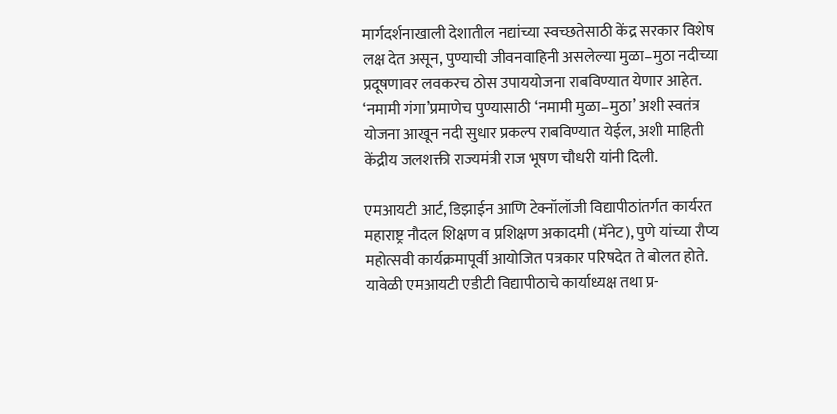मार्गदर्शनाखाली देशातील नद्यांच्या स्वच्छतेसाठी केंद्र सरकार विशेष लक्ष देत असून, पुण्याची जीवनवाहिनी असलेल्या मुळा–मुठा नदीच्या प्रदूषणावर लवकरच ठोस उपाययोजना राबविण्यात येणार आहेत. ‘नमामी गंगा’प्रमाणेच पुण्यासाठी ‘नमामी मुळा–मुठा’ अशी स्वतंत्र योजना आखून नदी सुधार प्रकल्प राबविण्यात येईल, अशी माहिती केंद्रीय जलशक्ती राज्यमंत्री राज भूषण चौधरी यांनी दिली.

एमआयटी आर्ट, डिझाईन आणि टेक्नॉलॉजी विद्यापीठांतर्गत कार्यरत महाराष्ट्र नौदल शिक्षण व प्रशिक्षण अकादमी (मॅनेट), पुणे यांच्या रौप्य महोत्सवी कार्यक्रमापूर्वी आयोजित पत्रकार परिषदेत ते बोलत होते. यावेळी एमआयटी एडीटी विद्यापीठाचे कार्याध्यक्ष तथा प्र-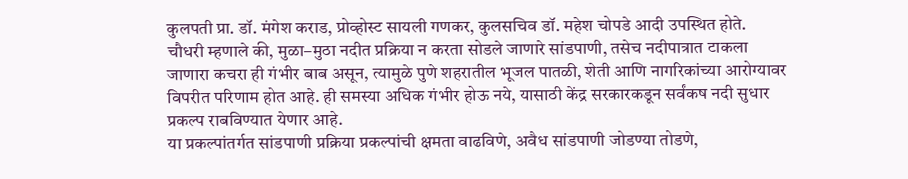कुलपती प्रा. डॉ. मंगेश कराड, प्रोव्होस्ट सायली गणकर, कुलसचिव डॉ. महेश चोपडे आदी उपस्थित होते.
चौधरी म्हणाले की, मुळा–मुठा नदीत प्रक्रिया न करता सोडले जाणारे सांडपाणी, तसेच नदीपात्रात टाकला जाणारा कचरा ही गंभीर बाब असून, त्यामुळे पुणे शहरातील भूजल पातळी, शेती आणि नागरिकांच्या आरोग्यावर विपरीत परिणाम होत आहे. ही समस्या अधिक गंभीर होऊ नये, यासाठी केंद्र सरकारकडून सर्वंकष नदी सुधार प्रकल्प राबविण्यात येणार आहे.
या प्रकल्पांतर्गत सांडपाणी प्रक्रिया प्रकल्पांची क्षमता वाढविणे, अवैध सांडपाणी जोडण्या तोडणे,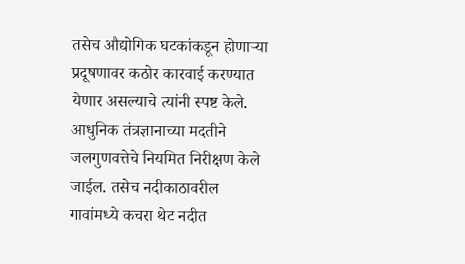तसेच औद्योगिक घटकांकडून होणाऱ्या प्रदूषणावर कठोर कारवाई करण्यात येणार असल्याचे त्यांनी स्पष्ट केले. आधुनिक तंत्रज्ञानाच्या मदतीने जलगुणवत्तेचे नियमित निरीक्षण केले जाईल. तसेच नदीकाठावरील गावांमध्ये कचरा थेट नदीत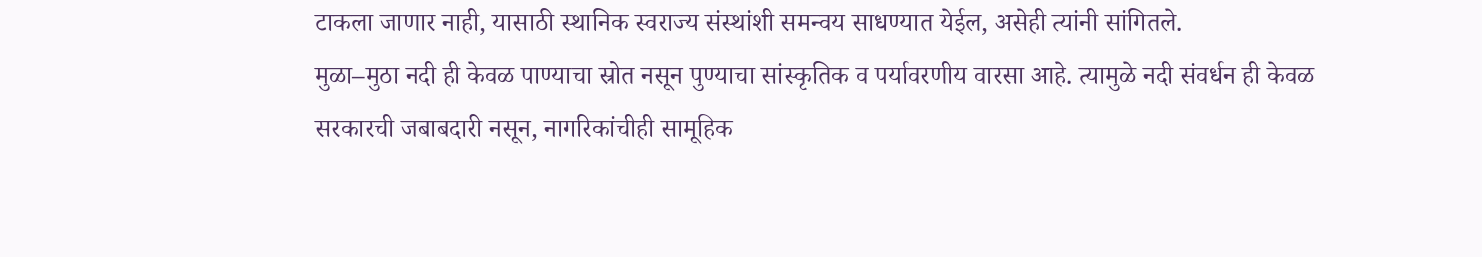टाकला जाणार नाही, यासाठी स्थानिक स्वराज्य संस्थांशी समन्वय साधण्यात येईल, असेही त्यांनी सांगितले.
मुळा–मुठा नदी ही केवळ पाण्याचा स्रोत नसून पुण्याचा सांस्कृतिक व पर्यावरणीय वारसा आहे. त्यामुळे नदी संवर्धन ही केवळ सरकारची जबाबदारी नसून, नागरिकांचीही सामूहिक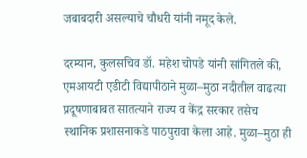जबाबदारी असल्याचे चौधरी यांनी नमूद केले.

दरम्यान, कुलसचिव डॉ. महेश चोपडे यांनी सांगितले की, एमआयटी एडीटी विद्यापीठाने मुळा–मुठा नदीतील वाढत्या प्रदूषणाबाबत सातत्याने राज्य व केंद्र सरकार तसेच स्थानिक प्रशासनाकडे पाठपुरावा केला आहे. मुळा–मुठा ही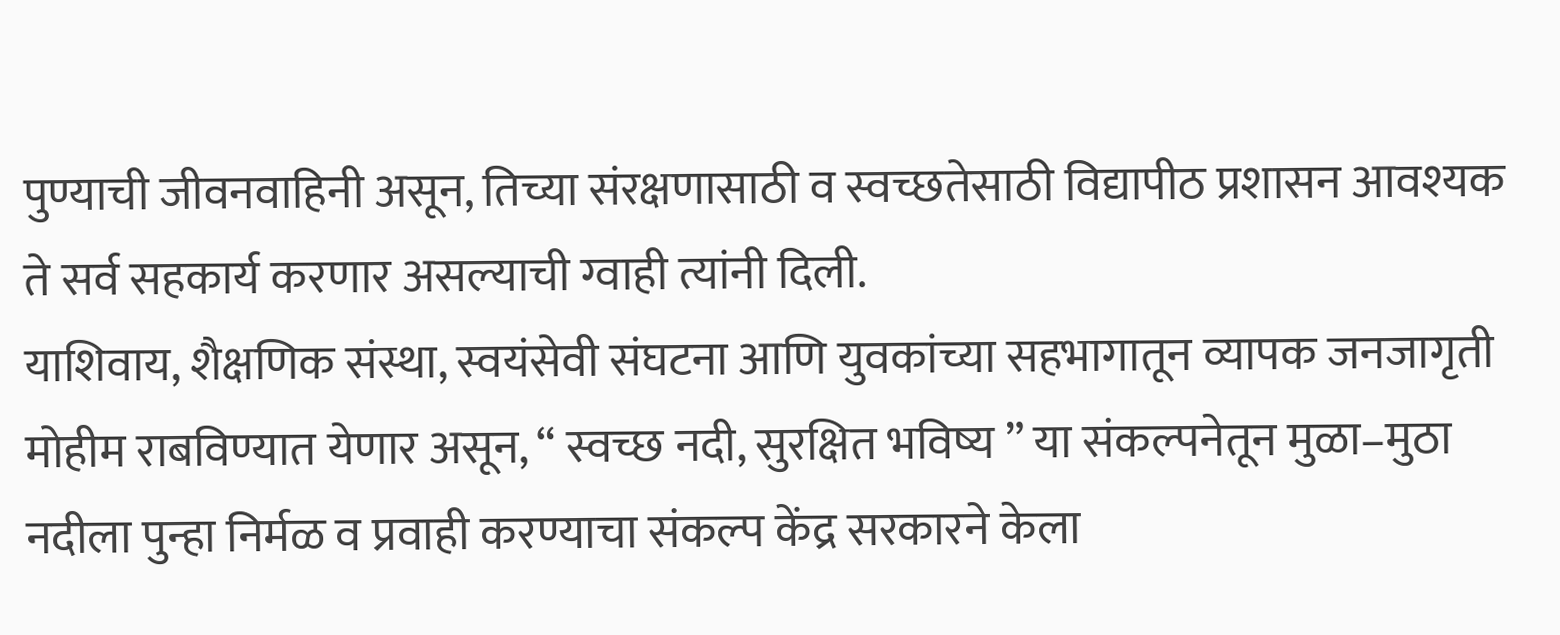पुण्याची जीवनवाहिनी असून, तिच्या संरक्षणासाठी व स्वच्छतेसाठी विद्यापीठ प्रशासन आवश्यक ते सर्व सहकार्य करणार असल्याची ग्वाही त्यांनी दिली.
याशिवाय, शैक्षणिक संस्था, स्वयंसेवी संघटना आणि युवकांच्या सहभागातून व्यापक जनजागृती मोहीम राबविण्यात येणार असून, “ स्वच्छ नदी, सुरक्षित भविष्य ” या संकल्पनेतून मुळा–मुठा नदीला पुन्हा निर्मळ व प्रवाही करण्याचा संकल्प केंद्र सरकारने केला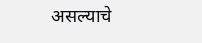असल्याचे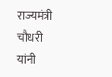राज्यमंत्री चौधरी यांनी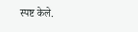स्पष्ट केले.